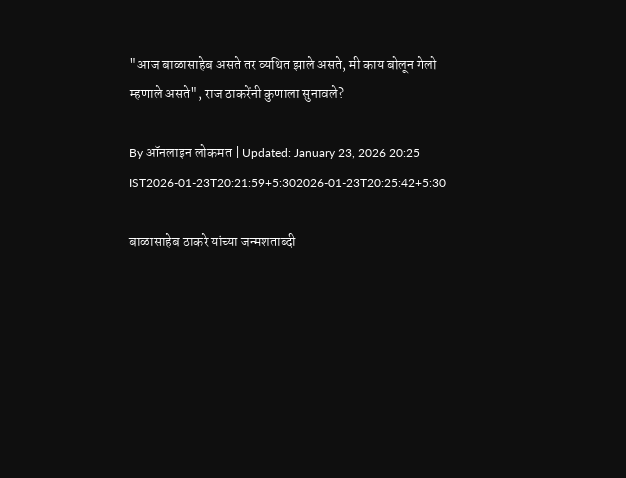"आज बाळासाहेब असते तर व्यथित झाले असते, मी काय बोलून गेलो म्हणाले असते", राज ठाकरेंनी कुणाला सुनावले?

By ऑनलाइन लोकमत | Updated: January 23, 2026 20:25 IST2026-01-23T20:21:59+5:302026-01-23T20:25:42+5:30

बाळासाहेब ठाकरे यांच्या जन्मशताब्दी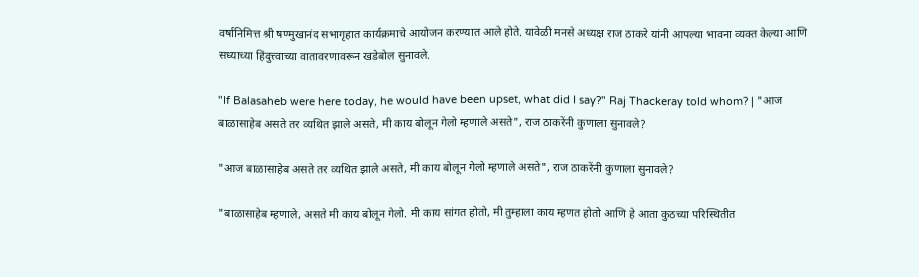वर्षानिमित्त श्री षण्मुखानंद सभागृहात कार्यक्रमाचे आयोजन करण्यात आले होते. यावेळी मनसे अध्यक्ष राज ठाकरे यांनी आपल्या भावना व्यक्त केल्या आणि सध्याच्या हिंदुत्त्वाच्या वातावरणावरून खडेबोल सुनावले.

"If Balasaheb were here today, he would have been upset, what did I say?" Raj Thackeray told whom? | "आज बाळासाहेब असते तर व्यथित झाले असते, मी काय बोलून गेलो म्हणाले असते", राज ठाकरेंनी कुणाला सुनावले?

"आज बाळासाहेब असते तर व्यथित झाले असते, मी काय बोलून गेलो म्हणाले असते", राज ठाकरेंनी कुणाला सुनावले?

"बाळासाहेब म्हणाले, असते मी काय बोलून गेलो. मी काय सांगत होतो, मी तुम्हाला काय म्हणत होतो आणि हे आता कुठच्या परिस्थितीत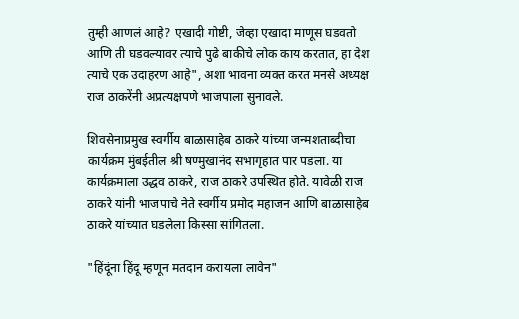तुम्ही आणलं आहे? एखादी गोष्टी, जेव्हा एखादा माणूस घडवतो आणि ती घडवल्यावर त्याचे पुढे बाकीचे लोक काय करतात, हा देश त्याचे एक उदाहरण आहे", अशा भावना व्यक्त करत मनसे अध्यक्ष राज ठाकरेंनी अप्रत्यक्षपणे भाजपाला सुनावले.

शिवसेनाप्रमुख स्वर्गीय बाळासाहेब ठाकरे यांच्या जन्मशताब्दीचा कार्यक्रम मुंबईतील श्री षण्मुखानंद सभागृहात पार पडला. या कार्यक्रमाला उद्धव ठाकरे, राज ठाकरे उपस्थित होते. यावेळी राज ठाकरे यांनी भाजपाचे नेते स्वर्गीय प्रमोद महाजन आणि बाळासाहेब ठाकरे यांच्यात घडलेला किस्सा सांगितला.

"हिंदूंना हिंदू म्हणून मतदान करायला लावेन"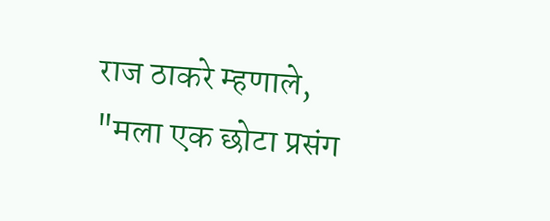राज ठाकरे म्हणाले, "मला एक छोटा प्रसंग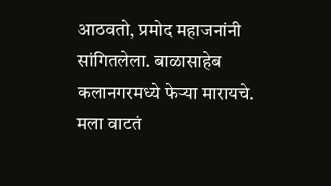आठवतो, प्रमोद महाजनांनी सांगितलेला. बाळासाहेब कलानगरमध्ये फेऱ्या मारायचे. मला वाटतं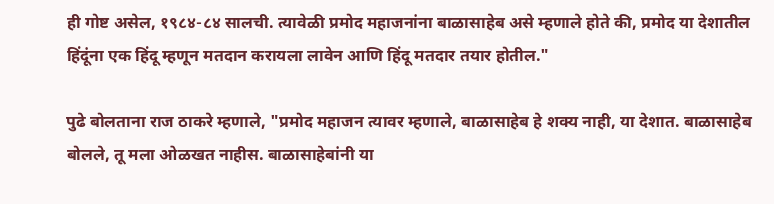ही गोष्ट असेल, १९८४-८४ सालची. त्यावेळी प्रमोद महाजनांना बाळासाहेब असे म्हणाले होते की, प्रमोद या देशातील हिंदूंना एक हिंदू म्हणून मतदान करायला लावेन आणि हिंदू मतदार तयार होतील."

पुढे बोलताना राज ठाकरे म्हणाले, "प्रमोद महाजन त्यावर म्हणाले, बाळासाहेब हे शक्य नाही, या देशात. बाळासाहेब बोलले, तू मला ओळखत नाहीस. बाळासाहेबांनी या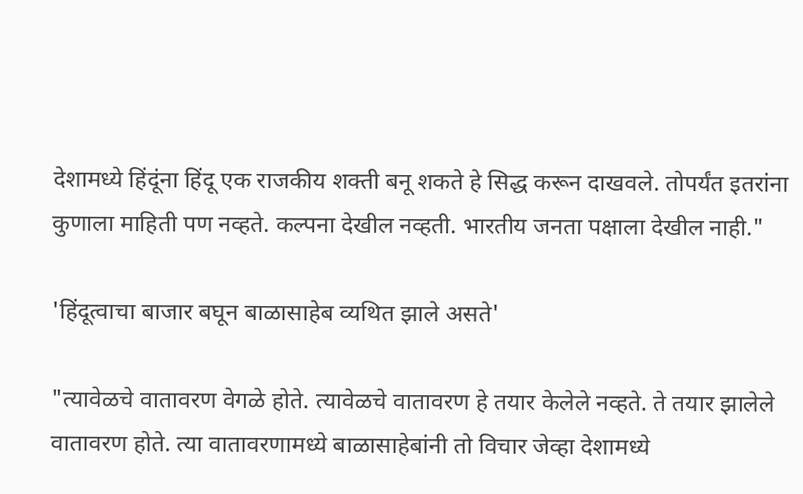देशामध्ये हिंदूंना हिंदू एक राजकीय शक्ती बनू शकते हे सिद्ध करून दाखवले. तोपर्यंत इतरांना कुणाला माहिती पण नव्हते. कल्पना देखील नव्हती. भारतीय जनता पक्षाला देखील नाही."

'हिंदूत्वाचा बाजार बघून बाळासाहेब व्यथित झाले असते'

"त्यावेळचे वातावरण वेगळे होते. त्यावेळचे वातावरण हे तयार केलेले नव्हते. ते तयार झालेले वातावरण होते. त्या वातावरणामध्ये बाळासाहेबांनी तो विचार जेव्हा देशामध्ये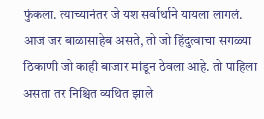फुंकला. त्याच्यानंतर जे यश सर्वार्थाने यायला लागलं. आज जर बाळासाहेब असते, तो जो हिंदुत्वाचा सगळ्या ठिकाणी जो काही बाजार मांडून ठेवला आहे. तो पाहिला असता तर निश्चित व्यथित झाले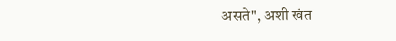असते", अशी खंत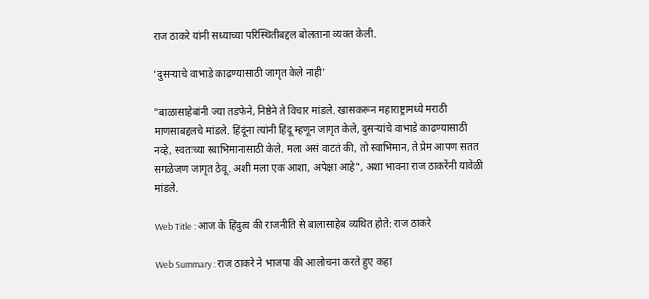राज ठाकरे यांनी सध्याच्या परिस्थितीबद्दल बोलताना व्यक्त केली.

'दुसऱ्याचे वाभाडे काढण्यासाठी जागृत केले नाही'

"बाळासाहेबांनी ज्या तडफेने, निष्ठेने ते विचार मांडले. खासकरून महाराष्ट्रामध्ये मराठी माणसाबद्दलचे मांडले. हिंदूंना त्यांनी हिंदू म्हणून जागृत केले, दुसऱ्यांचे वाभाडे काढण्यासाठी नव्हे, स्वतःच्या स्वाभिमानासाठी केले. मला असं वाटतं की, तो स्वाभिमान, ते प्रेम आपण सतत सगळेजण जागृत ठेवू. अशी मला एक आशा, अपेक्षा आहे", अशा भावना राज ठाकरेंनी यावेळी मांडले.

Web Title : आज के हिंदुत्व की राजनीति से बालासाहेब व्यथित होते: राज ठाकरे

Web Summary : राज ठाकरे ने भाजपा की आलोचना करते हुए कहा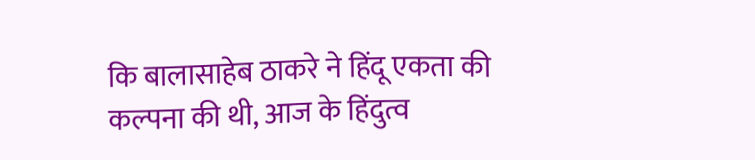कि बालासाहेब ठाकरे ने हिंदू एकता की कल्पना की थी, आज के हिंदुत्व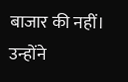बाजार की नहीं। उन्होंने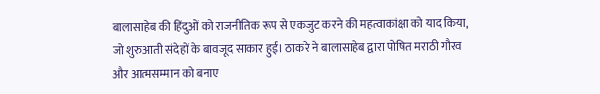बालासाहेब की हिंदुओं को राजनीतिक रूप से एकजुट करने की महत्वाकांक्षा को याद किया, जो शुरुआती संदेहों के बावजूद साकार हुई। ठाकरे ने बालासाहेब द्वारा पोषित मराठी गौरव और आत्मसम्मान को बनाए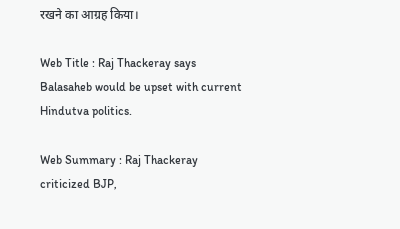रखने का आग्रह किया।

Web Title : Raj Thackeray says Balasaheb would be upset with current Hindutva politics.

Web Summary : Raj Thackeray criticized BJP,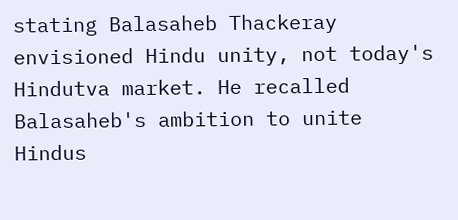stating Balasaheb Thackeray envisioned Hindu unity, not today's Hindutva market. He recalled Balasaheb's ambition to unite Hindus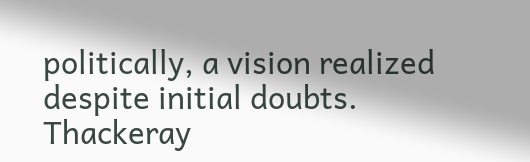politically, a vision realized despite initial doubts. Thackeray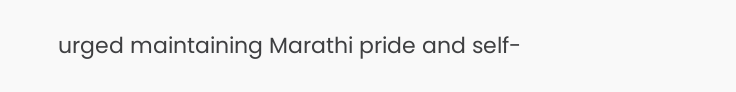urged maintaining Marathi pride and self-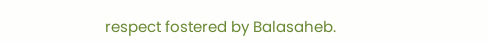respect fostered by Balasaheb.